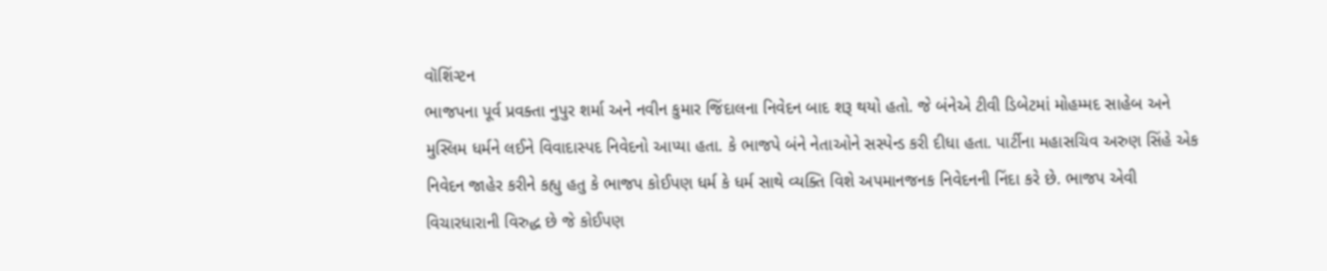વૉશિંગ્ટન
ભાજપના પૂર્વ પ્રવક્તા નુપુર શર્મા અને નવીન કુમાર જિંદાલના નિવેદન બાદ શરૂ થયો હતો. જે બંનેએ ટીવી ડિબેટમાં મોહમ્મદ સાહેબ અને મુસ્લિમ ધર્મને લઈને વિવાદાસ્પદ નિવેદનો આપ્યા હતા. કે ભાજપે બંને નેતાઓને સસ્પેન્ડ કરી દીધા હતા. પાર્ટીના મહાસચિવ અરુણ સિંહે એક નિવેદન જાહેર કરીને કહ્યુ હતુ કે ભાજપ કોઈપણ ધર્મ કે ધર્મ સાથે વ્યક્તિ વિશે અપમાનજનક નિવેદનની નિંદા કરે છે. ભાજપ એવી વિચારધારાની વિરુદ્ધ છે જે કોઈપણ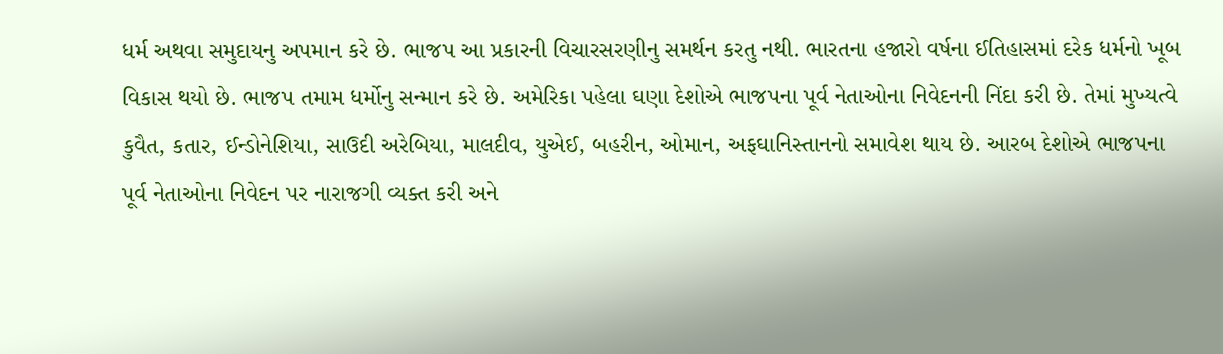ધર્મ અથવા સમુદાયનુ અપમાન કરે છે. ભાજપ આ પ્રકારની વિચારસરણીનુ સમર્થન કરતુ નથી. ભારતના હજારો વર્ષના ઈતિહાસમાં દરેક ધર્મનો ખૂબ વિકાસ થયો છે. ભાજપ તમામ ધર્મોનુ સન્માન કરે છે. અમેરિકા પહેલા ઘણા દેશોએ ભાજપના પૂર્વ નેતાઓના નિવેદનની નિંદા કરી છે. તેમાં મુખ્યત્વે કુવૈત, કતાર, ઈન્ડોનેશિયા, સાઉદી અરેબિયા, માલદીવ, યુએઈ, બહરીન, ઓમાન, અફઘાનિસ્તાનનો સમાવેશ થાય છે. આરબ દેશોએ ભાજપના પૂર્વ નેતાઓના નિવેદન પર નારાજગી વ્યક્ત કરી અને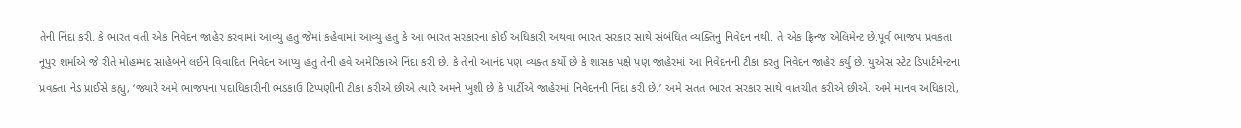તેની નિંદા કરી. કે ભારત વતી એક નિવેદન જાહેર કરવામાં આવ્યુ હતુ જેમાં કહેવામાં આવ્યુ હતુ કે આ ભારત સરકારના કોઈ અધિકારી અથવા ભારત સરકાર સાથે સંબંધિત વ્યક્તિનુ નિવેદન નથી. તે એક ફ્રિન્જ એલિમેન્ટ છે.પૂર્વ ભાજપ પ્રવકતા નૂપુર શર્માએ જે રીતે મોહમ્મદ સાહેબને લઈને વિવાદિત નિવેદન આપ્યુ હતુ તેની હવે અમેરિકાએ નિંદા કરી છે. કે તેનો આનંદ પણ વ્યક્ત કર્યો છે કે શાસક પક્ષે પણ જાહેરમાં આ નિવેદનની ટીકા કરતુ નિવેદન જાહેર કર્યુ છે. યુએસ સ્ટેટ ડિપાર્ટમેન્ટના પ્રવક્તા નેડ પ્રાઈસે કહ્યુ, ‘જ્યારે અમે ભાજપના પદાધિકારીની ભડકાઉ ટિપ્પણીની ટીકા કરીએ છીએ ત્યારે અમને ખુશી છે કે પાર્ટીએ જાહેરમાં નિવેદનની નિંદા કરી છે.’ અમે સતત ભારત સરકાર સાથે વાતચીત કરીએ છીએ. અમે માનવ અધિકારો,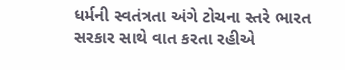ધર્મની સ્વતંત્રતા અંગે ટોચના સ્તરે ભારત સરકાર સાથે વાત કરતા રહીએ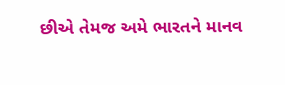છીએ તેમજ અમે ભારતને માનવ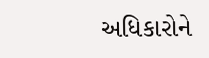અધિકારોને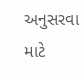અનુસરવા માટે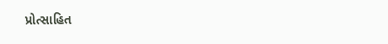પ્રોત્સાહિત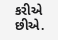કરીએ છીએ.